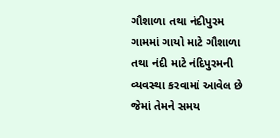ગૌશાળા તથા નંદીપુરમ
ગામમાં ગાયો માટે ગૌશાળા તથા નંદી માટે નંદિપુરમની વ્યવસ્થા કરવામાં આવેલ છે જેમાં તેમને સમય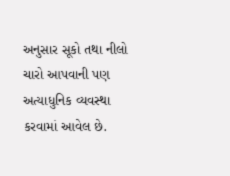અનુસાર સૂકો તથા નીલો ચારો આપવાની પણ અત્યાધુનિક વ્યવસ્થા કરવામાં આવેલ છે.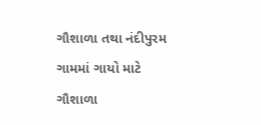ગૌશાળા તથા નંદીપુરમ
ગામમાં ગાયો માટે ગૌશાળા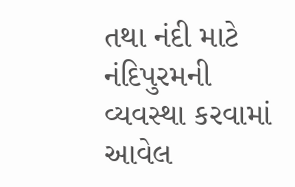તથા નંદી માટે નંદિપુરમની વ્યવસ્થા કરવામાં આવેલ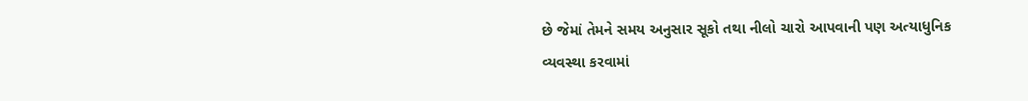છે જેમાં તેમને સમય અનુસાર સૂકો તથા નીલો ચારો આપવાની પણ અત્યાધુનિક વ્યવસ્થા કરવામાં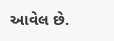આવેલ છે.